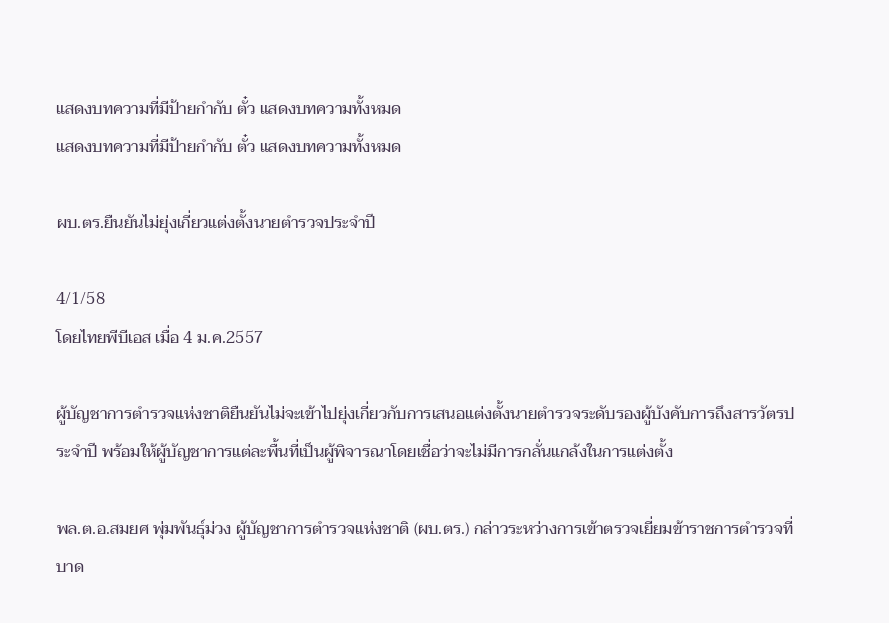แสดงบทความที่มีป้ายกำกับ ตั๋ว แสดงบทความทั้งหมด
แสดงบทความที่มีป้ายกำกับ ตั๋ว แสดงบทความทั้งหมด

ผบ.ตร.ยืนยันไม่ยุ่งเกี่ยวแต่งตั้งนายตำรวจประจำปี

4/1/58
โดยไทยพีบีเอส เมื่อ 4 ม.ค.2557

ผู้บัญชาการตำรวจแห่งชาติยืนยันไม่จะเข้าไปยุ่งเกี่ยวกับการเสนอแต่งตั้งนายตำรวจระดับรองผู้บังคับการถึงสารวัตรประจำปี พร้อมให้ผู้บัญชาการแต่ละพื้นที่เป็นผู้พิจารณาโดยเชื่อว่าจะไม่มีการกลั่นแกล้งในการแต่งตั้ง

พล.ต.อ.สมยศ พุ่มพันธุ์ม่วง ผู้บัญชาการตำรวจแห่งชาติ (ผบ.ตร.) กล่าวระหว่างการเข้าตรวจเยี่ยมข้าราชการตำรวจที่บาด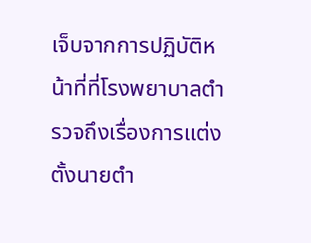เจ็บจากการปฏิบัติหน้าที่ที่โรงพยาบาลตำรวจถึงเรื่องการแต่งตั้งนายตำ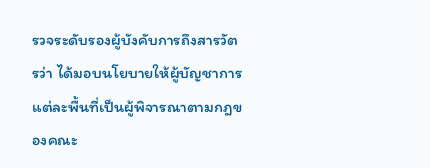รวจระดับรองผู้บังคับการถึงสารวัตรว่า ได้มอบนโยบายให้ผู้บัญชาการแต่ละพื้นที่เป็นผู้พิจารณาตามกฎของคณะ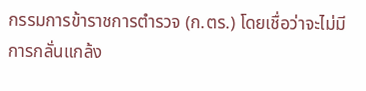กรรมการข้าราชการตำรวจ (ก.ตร.) โดยเชื่อว่าจะไม่มีการกลั่นแกล้ง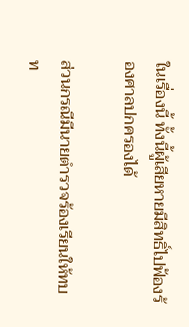ในเรื่องนี้ ทั้งนี้ผู้เสียหายมีสิทธิ์ไปฟ้องร้องศาลปกครองได้

ส่วนกรณีมีนายตำรวจร้องเรียนให้ทบท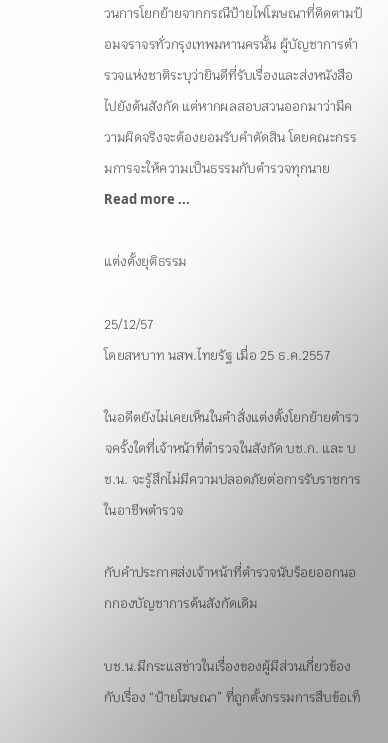วนการโยกย้ายจากกรณีป้ายไฟโฆษณาที่ติดตามป้อมจราจรทั่วกรุงเทพมหานครนั้น ผู้บัญชาการตำรวจแห่งชาติระบุว่ายินดีที่รับเรื่องและส่งหนังสือไปยังต้นสังกัด แต่หากผลสอบสวนออกมาว่ามีความผิดจริงจะต้องยอมรับคำตัดสิน โดยคณะกรรมการจะให้ความเป็นธรรมกับตำรวจทุกนาย
Read more ...

แต่งตั้งยุติธรรม

25/12/57
โดยสหบาท นสพ.ไทยรัฐ เมื่อ 25 ธ.ค.2557

ในอดีตยังไม่เคยเห็นในคำสั่งแต่งตั้งโยกย้ายตำรวจครั้งใดที่เจ้าหน้าที่ตำรวจในสังกัด บช.ก. และ บช.น. จะรู้สึกไม่มีความปลอดภัยต่อการรับราชการในอาชีพตำรวจ

กับคำประกาศส่งเจ้าหน้าที่ตำรวจนับร้อยออกนอกกองบัญชาการต้นสังกัดเดิม

บช.น.มีกระแสข่าวในเรื่องของผู้มีส่วนเกี่ยวข้องกับเรื่อง “ป้ายโฆษณา” ที่ถูกตั้งกรรมการสืบข้อเท็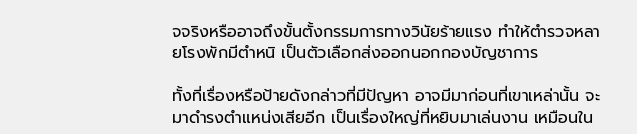จจริงหรืออาจถึงขั้นตั้งกรรมการทางวินัยร้ายแรง ทำให้ตำรวจหลายโรงพักมีตำหนิ เป็นตัวเลือกส่งออกนอกกองบัญชาการ

ทั้งที่เรื่องหรือป้ายดังกล่าวที่มีปัญหา อาจมีมาก่อนที่เขาเหล่านั้น จะมาดำรงตำแหน่งเสียอีก เป็นเรื่องใหญ่ที่หยิบมาเล่นงาน เหมือนใน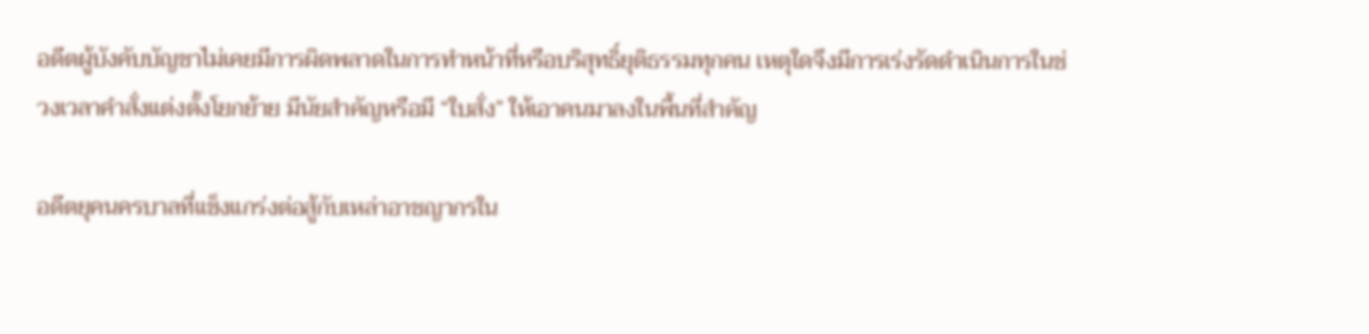อดีตผู้บังคับบัญชาไม่เคยมีการผิดพลาดในการทำหน้าที่หรือบริสุทธิ์ยุติธรรมทุกคน เหตุใดจึงมีการเร่งรัดดำเนินการในช่วงเวลาคำสั่งแต่งตั้งโยกย้าย มีนัยสำคัญหรือมี “ใบสั่ง” ให้เอาคนมาลงในพื้นที่สำคัญ

อดีตยุคนครบาลที่แข็งแกร่งต่อสู้กับเหล่าอาชญากรใน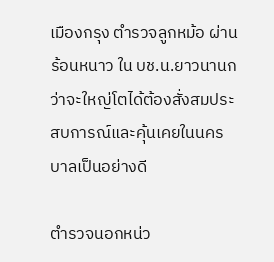เมืองกรุง ตำรวจลูกหม้อ ผ่านร้อนหนาว ใน บช.น.ยาวนานกว่าจะใหญ่โตได้ต้องสั่งสมประสบการณ์และคุ้นเคยในนครบาลเป็นอย่างดี

ตำรวจนอกหน่ว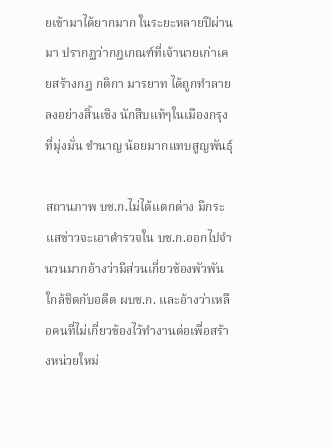ยเข้ามาได้ยากมาก ในระยะหลายปีผ่านมา ปรากฏว่ากฎเกณฑ์ที่เจ้านายเก่าเคยสร้างกฎ กติกา มารยาท ได้ถูกทำลายลงอย่างสิ้นเชิง นักสืบแท้ๆในเมืองกรุงที่มุ่งมั่น ชำนาญ น้อยมากแทบสูญพันธุ์

สถานภาพ บช.ก.ไม่ได้แตกต่าง มีกระแสข่าวจะเอาตำรวจใน บช.ก.ออกไปจำนวนมากอ้างว่ามีส่วนเกี่ยวข้องพัวพันใกล้ชิดกับอดีต ผบช.ก. และอ้างว่าเหลือคนที่ไม่เกี่ยวข้องไว้ทำงานต่อเพื่อสร้างหน่วยใหม่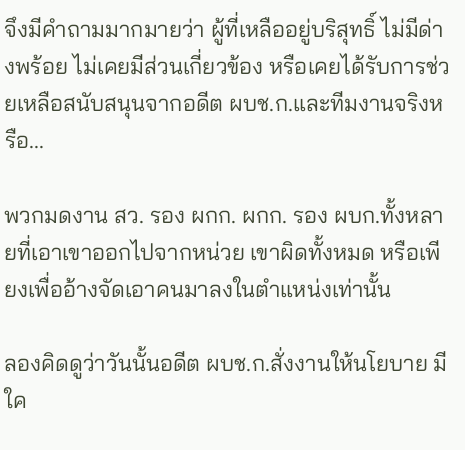จึงมีคำถามมากมายว่า ผู้ที่เหลืออยู่บริสุทธิ์ ไม่มีด่างพร้อย ไม่เคยมีส่วนเกี่ยวข้อง หรือเคยได้รับการช่วยเหลือสนับสนุนจากอดีต ผบช.ก.และทีมงานจริงหรือ...

พวกมดงาน สว. รอง ผกก. ผกก. รอง ผบก.ทั้งหลายที่เอาเขาออกไปจากหน่วย เขาผิดทั้งหมด หรือเพียงเพื่ออ้างจัดเอาคนมาลงในตำแหน่งเท่านั้น

ลองคิดดูว่าวันนั้นอดีต ผบช.ก.สั่งงานให้นโยบาย มีใค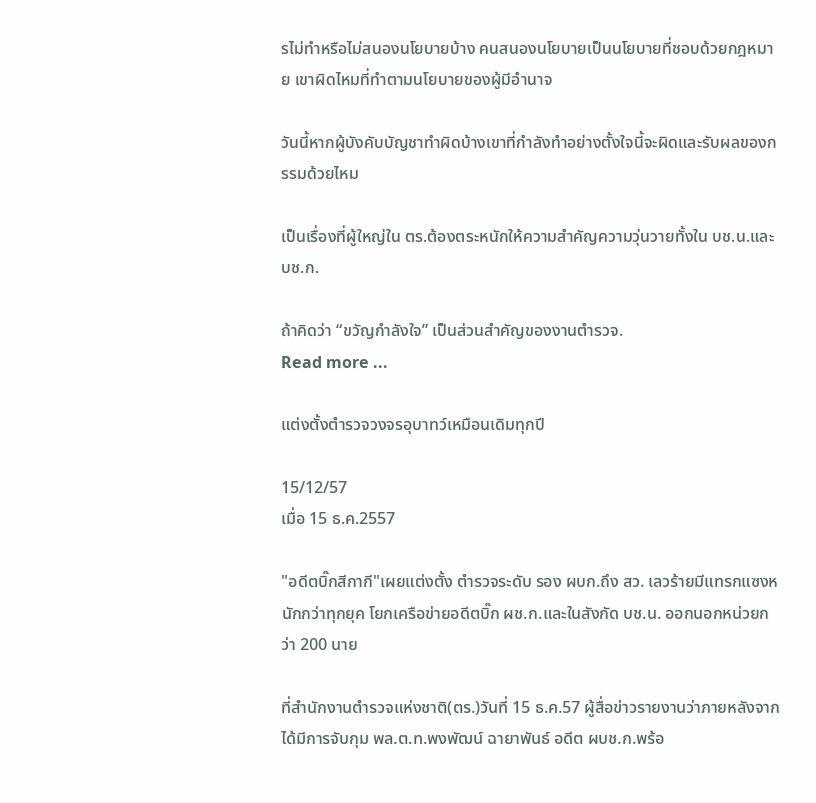รไม่ทำหรือไม่สนองนโยบายบ้าง คนสนองนโยบายเป็นนโยบายที่ชอบด้วยกฎหมาย เขาผิดไหมที่ทำตามนโยบายของผู้มีอำนาจ

วันนี้หากผู้บังคับบัญชาทำผิดบ้างเขาที่กำลังทำอย่างตั้งใจนี้จะผิดและรับผลของกรรมด้วยไหม

เป็นเรื่องที่ผู้ใหญ่ใน ตร.ต้องตระหนักให้ความสำคัญความวุ่นวายทั้งใน บช.น.และ บช.ก.

ถ้าคิดว่า “ขวัญกำลังใจ” เป็นส่วนสำคัญของงานตำรวจ.
Read more ...

แต่งตั้งตำรวจวงจรอุบาทว์เหมือนเดิมทุกปี

15/12/57
เมื่อ 15 ธ.ค.2557

"อดีตบิ๊กสีกากี"เผยแต่งตั้ง ตำรวจระดับ รอง ผบก.ถึง สว. เลวร้ายมีแทรกแซงหนักกว่าทุกยุค โยกเครือข่ายอดีตบิ๊ก ผช.ก.และในสังกัด บช.น. ออกนอกหน่วยกว่า 200 นาย

ที่สำนักงานตำรวจแห่งชาติ(ตร.)วันที่ 15 ธ.ค.57 ผู้สื่อข่าวรายงานว่าภายหลังจากได้มีการจับกุม พล.ต.ท.พงพัฒน์ ฉายาพันธ์ อดีต ผบช.ก.พร้อ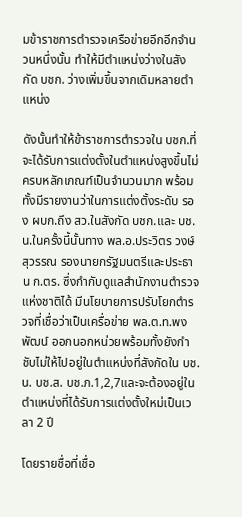มข้าราชการตำรวจเครือข่ายอีกอีกจำนวนหนึ่งนั้น ทำให้มีตำแหน่งว่างในสังกัด บชก. ว่างเพิ่มขึ้นจากเดิมหลายตำแหน่ง

ดังนั้นทำให้ข้าราชการตำรวจใน บชก.ที่จะได้รับการแต่งตั้งในตำแหน่งสูงขึ้นไม่ครบหลักเกณฑ์เป็นจำนวนมาก พร้อมทั้งมีรายงานว่าในการแต่งตั้งระดับ รอง ผบก.ถึง สว.ในสังกัด บชก.และ บช.น.ในครั้งนี้นั้นทาง พล.อ.ประวิตร วงษ์สุวรรณ รองนายกรัฐมนตรีและประธาน ก.ตร. ซึ่งกำกับดูแลสำนักงานตำรวจแห่งชาติได้ มีนโยบายการปรับโยกตำรวจที่เชื่อว่าเป็นเครื่อข่าย พล.ต.ท.พงพัฒน์ ออกนอกหน่วยพร้อมทั้งยังกำชับไม่ให้ไปอยู่ในตำแหน่งที่สังกัดใน บช.น. บช.ส. บช.ภ.1,2,7และจะต้องอยู่ในตำแหน่งที่ได้รับการแต่งตั้งใหม่เป็นเวลา 2 ปี

โดยรายชื่อที่เชื่อ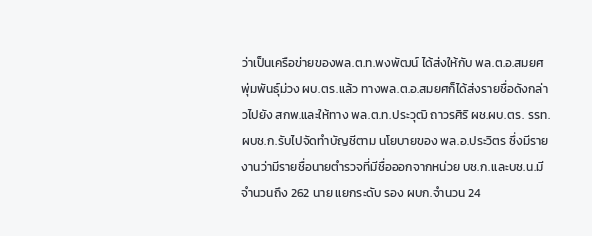ว่าเป็นเครือข่ายของพล.ต.ท.พงพัฒน์ ได้ส่งให้กับ พล.ต.อ.สมยศ พุ่มพันธุ์ม่วง ผบ.ตร.แล้ว ทางพล.ต.อ.สมยศก็ได้ส่งรายชื่อดังกล่าวไปยัง สกพ.และให้ทาง พล.ต.ท.ประวุฒิ ถาวรศิริ ผช.ผบ.ตร. รรท.ผบช.ก.รับไปจัดทำบัญชีตาม นโยบายของ พล.อ.ประวิตร ซึ่งมีรายงานว่ามีรายชื่อนายตำรวจที่มีชื่อออกจากหน่วย บช.ก.และบช.น.มีจำนวนถึง 262 นาย แยกระดับ รอง ผบก.จำนวน 24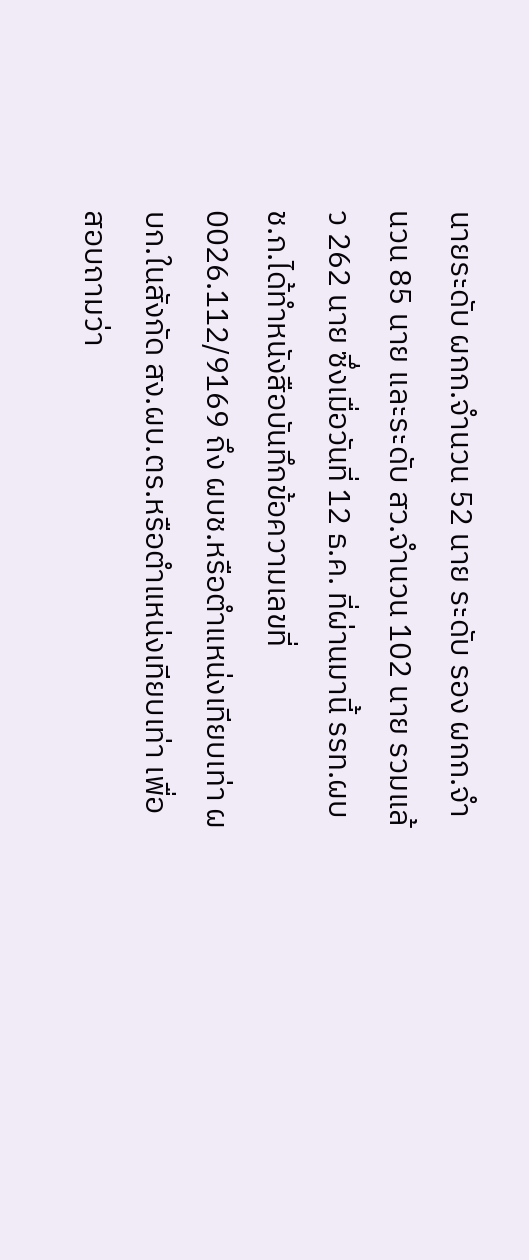นายระดับ ผกก.จำนวน 52 นาย ระดับ รอง ผกก.จำนวน 85 นาย และระดับ สว.จำนวน 102 นาย รวมแล้ว 262 นาย ซึ่งเมื่อวันที่ 12 ธ.ค. ที่ผ่านมานี้ รรท.ผบช.ก.ได้ทำหนังสือบันทึกข้อความเลขที่ 0026.112/9169 ถึง ผบช.หรือตำแหน่งเทียบเท่า ผบก.ในสังกัด สง.ผบ.ตร.หรือตำแหน่งเทียบเท่า เพื่อสอบถามว่า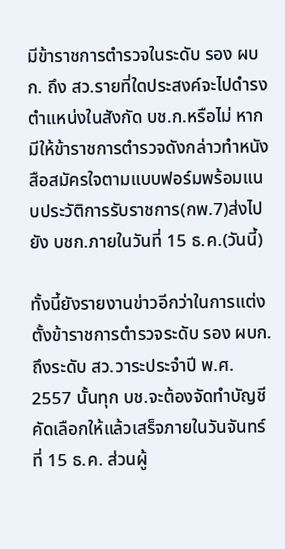มีข้าราชการตำรวจในระดับ รอง ผบก. ถึง สว.รายที่ใดประสงค์จะไปดำรงตำแหน่งในสังกัด บช.ก.หรือไม่ หากมีให้ข้าราชการตำรวจดังกล่าวทำหนังสือสมัครใจตามแบบฟอร์มพร้อมแนบประวัติการรับราชการ(กพ.7)ส่งไปยัง บชก.ภายในวันที่ 15 ธ.ค.(วันนี้)

ทั้งนี้ยังรายงานข่าวอีกว่าในการแต่งตั้งข้าราชการตำรวจระดับ รอง ผบก.ถึงระดับ สว.วาระประจำปี พ.ศ. 2557 นั้นทุก บช.จะต้องจัดทำบัญชีคัดเลือกให้แล้วเสร็จภายในวันจันทร์ที่ 15 ธ.ค. ส่วนผู้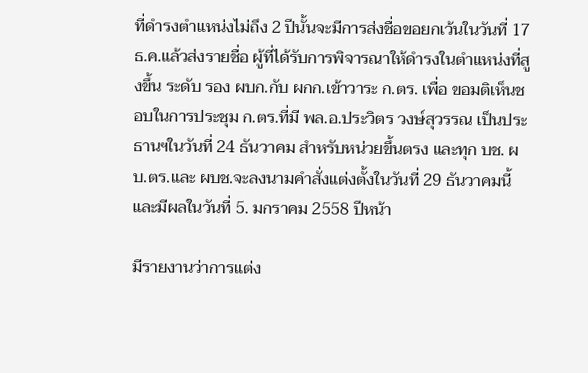ที่ดำรงตำแหน่งไม่ถึง 2 ปีนั้นจะมีการส่งชื่อขอยกเว้นในวันที่ 17 ธ.ค.แล้วส่งรายชื่อ ผู้ที่ได้รับการพิจารณาให้ดำรงในตำแหน่งที่สูงขึ้น ระดับ รอง ผบก.กับ ผกก.เข้าวาระ ก.ตร. เพื่อ ขอมติเห็นชอบในการประชุม ก.ตร.ที่มี พล.อ.ประวิตร วงษ์สุวรรณ เป็นประธานฯในวันที่ 24 ธันวาคม สำหรับหน่วยขึ้นตรง และทุก บช. ผบ.ตร.และ ผบช.จะลงนามคำสั่งแต่งตั้งในวันที่ 29 ธันวาคมนี้ และมีผลในวันที่ 5. มกราคม 2558 ปีหน้า

มีรายงานว่าการแต่ง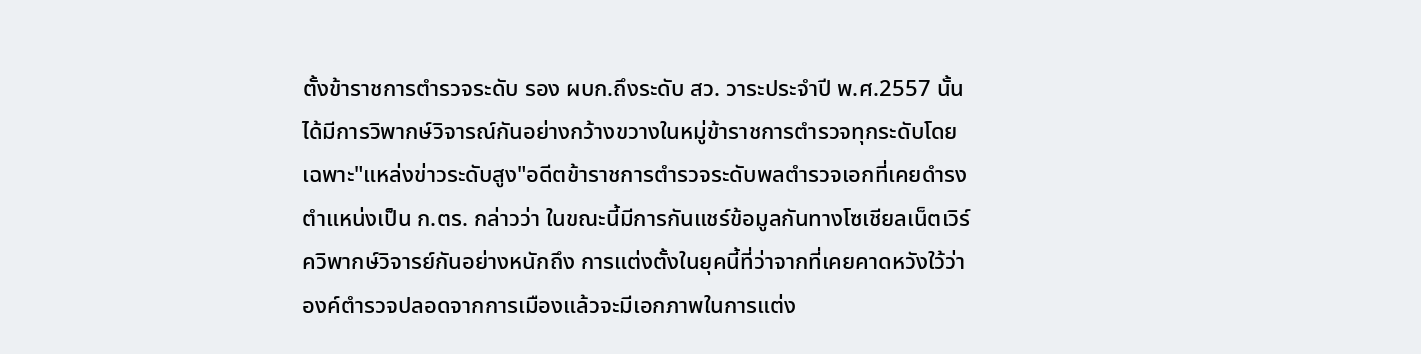ตั้งข้าราชการตำรวจระดับ รอง ผบก.ถึงระดับ สว. วาระประจำปี พ.ศ.2557 นั้นได้มีการวิพากษ์วิจารณ์กันอย่างกว้างขวางในหมู่ข้าราชการตำรวจทุกระดับโดยเฉพาะ"แหล่งข่าวระดับสูง"อดีตข้าราชการตำรวจระดับพลตำรวจเอกที่เคยดำรงตำแหน่งเป็น ก.ตร. กล่าวว่า ในขณะนี้มีการกันแชร์ข้อมูลกันทางโซเชียลเน็ตเวิร์ควิพากษ์วิจารย์กันอย่างหนักถึง การแต่งตั้งในยุคนี้ที่ว่าจากที่เคยคาดหวังใว้ว่า องค์ตำรวจปลอดจากการเมืองแล้วจะมีเอกภาพในการแต่ง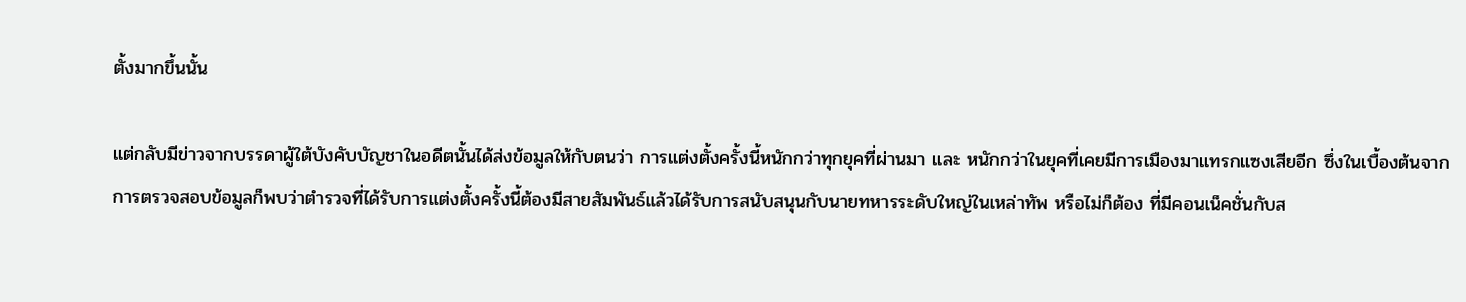ตั้งมากขึ้นนั้น

แต่กลับมีข่าวจากบรรดาผู้ใต้บังคับบัญชาในอดีตนั้นได้ส่งข้อมูลให้กับตนว่า การแต่งตั้งครั้งนี้หนักกว่าทุกยุคที่ผ่านมา และ หนักกว่าในยุคที่เคยมีการเมืองมาแทรกแซงเสียอีก ซึ่งในเบื้องต้นจากการตรวจสอบข้อมูลก็พบว่าตำรวจที่ได้รับการแต่งตั้งครั้งนี้ต้องมีสายสัมพันธ์แล้วได้รับการสนับสนุนกับนายทหารระดับใหญ่ในเหล่าทัพ หรือไม่ก็ต้อง ที่มีคอนเน็คชั่นกับส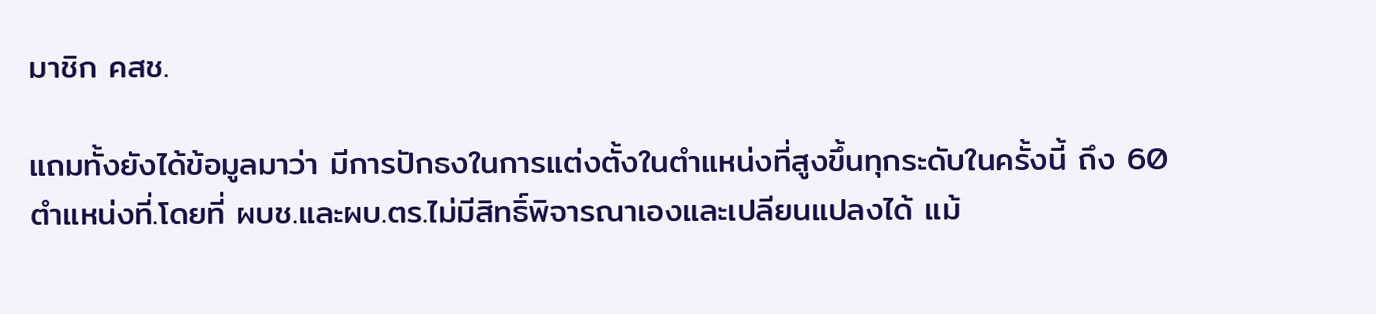มาชิก คสช.

แถมทั้งยังได้ข้อมูลมาว่า มีการปักธงในการแต่งตั้งในตำแหน่งที่สูงขึ้นทุกระดับในครั้งนี้ ถึง 60 ตำแหน่งที่.โดยที่ ผบช.และผบ.ตร.ไม่มีสิทธิ์พิจารณาเองและเปลียนแปลงได้ แม้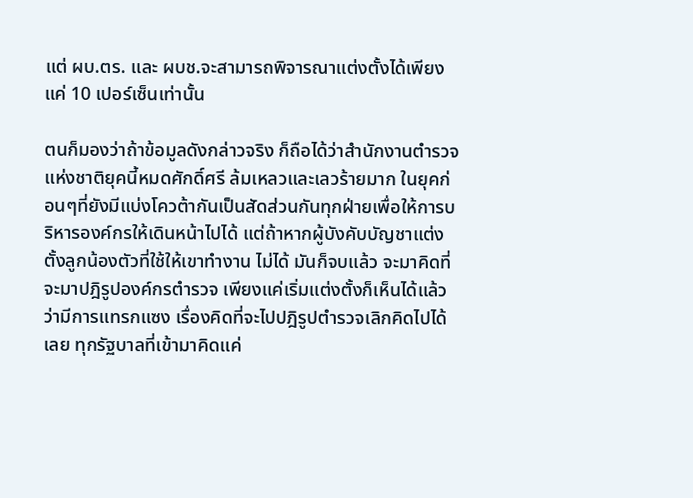แต่ ผบ.ตร. และ ผบช.จะสามารถพิจารณาแต่งตั้งได้เพียงแค่ 10 เปอร์เซ็นเท่านั้น

ตนก็มองว่าถ้าข้อมูลดังกล่าวจริง ก็ถือได้ว่าสำนักงานตำรวจแห่งชาติยุคนี้หมดศักดิ์ศรี ล้มเหลวและเลวร้ายมาก ในยุคก่อนๆที่ยังมีแบ่งโควต้ากันเป็นสัดส่วนกันทุกฝ่ายเพื่อให้การบริหารองค์กรให้เดินหน้าไปได้ แต่ถ้าหากผู้บังคับบัญชาแต่งตั้งลูกน้องตัวที่ใช้ให้เขาทำงาน ไม่ได้ มันก็จบแล้ว จะมาคิดที่จะมาปฎิรูปองค์กรตำรวจ เพียงแค่เริ่มแต่งตั้งก็เห็นได้แล้วว่ามีการแทรกแซง เรื่องคิดที่จะไปปฎิรูปตำรวจเลิกคิดไปได้เลย ทุกรัฐบาลที่เข้ามาคิดแค่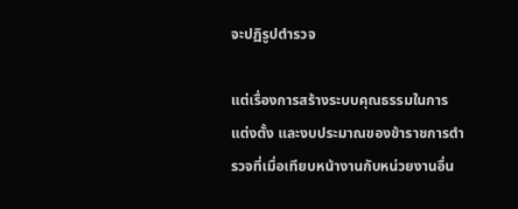จะปฏิรูปตำรวจ

แต่เรื่องการสร้างระบบคุณธรรมในการแต่งตั้ง และงบประมาณของข้าราชการตำรวจที่เมื่อเทียบหน้างานกับหน่วยงานอื่น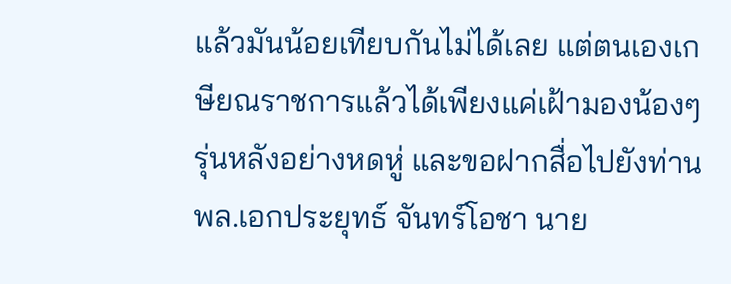แล้วมันน้อยเทียบกันไม่ได้เลย แต่ตนเองเกษียณราชการแล้วได้เพียงแค่เฝ้ามองน้องๆรุ่นหลังอย่างหดหู่ และขอฝากสื่อไปยังท่าน พล.เอกประยุทธ์ จันทร์โอชา นาย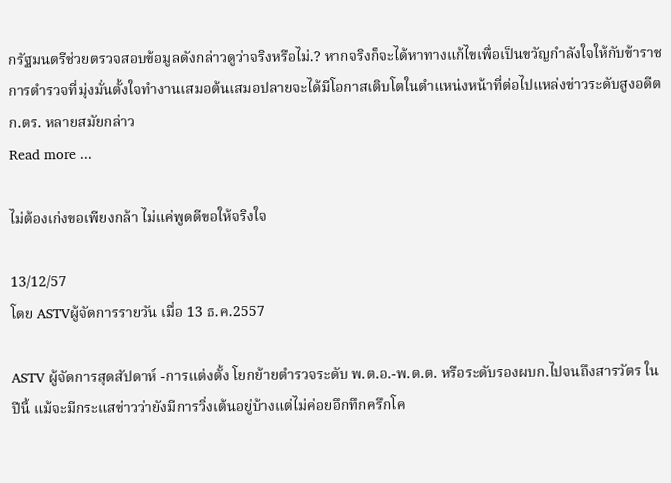กรัฐมนตรีช่วยตรวจสอบข้อมูลดังกล่าวดูว่าจริงหรือไม่.? หากจริงก็จะได้หาทางแก้ไขเพื่อเป็นขวัญกำลังใจให้กับข้าราชการตำรวจที่มุ่งมั่นตั้งใจทำงานเสมอต้นเสมอปลายจะได้มีโอกาสเติบโตในตำแหน่งหน้าที่ต่อไปแหล่งข่าวระดับสูงอดีต ก.ตร. หลายสมัยกล่าว
Read more ...

ไม่ต้องเก่งขอเพียงกล้า ไม่แค่พูดดีขอให้จริงใจ

13/12/57
โดย ASTVผู้จัดการรายวัน เมื่อ 13 ธ.ค.2557

ASTV ผู้จัดการสุดสัปดาห์ -การแต่งตั้ง โยกย้ายตำรวจระดับ พ.ต.อ.-พ.ต.ต. หรือระดับรองผบก.ไปจนถึงสารวัตร ในปีนี้ แม้จะมีกระแสข่าวว่ายังมีการวิ่งเต้นอยู่บ้างแต่ไม่ค่อยอึกทึกครึกโค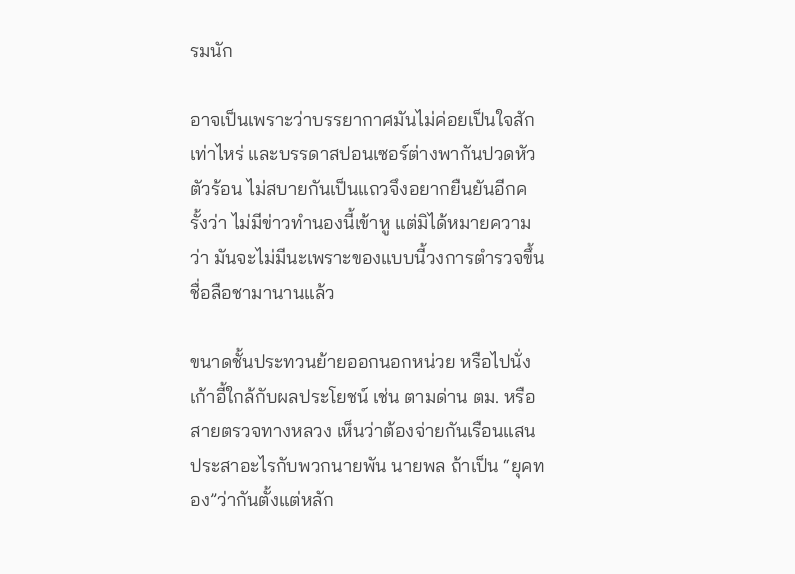รมนัก

อาจเป็นเพราะว่าบรรยากาศมันไม่ค่อยเป็นใจสักเท่าไหร่ และบรรดาสปอนเซอร์ต่างพากันปวดหัวตัวร้อน ไม่สบายกันเป็นแถวจึงอยากยืนยันอีกครั้งว่า ไม่มีข่าวทำนองนี้เข้าหู แต่มิได้หมายความว่า มันจะไม่มีนะเพราะของแบบนี้วงการตำรวจขึ้นชื่อลือชามานานแล้ว

ขนาดชั้นประทวนย้ายออกนอกหน่วย หรือไปนั่งเก้าอี้ใกล้กับผลประโยชน์ เช่น ตามด่าน ตม. หรือสายตรวจทางหลวง เห็นว่าต้องจ่ายกันเรือนแสน ประสาอะไรกับพวกนายพัน นายพล ถ้าเป็น “ยุคทอง”ว่ากันตั้งแต่หลัก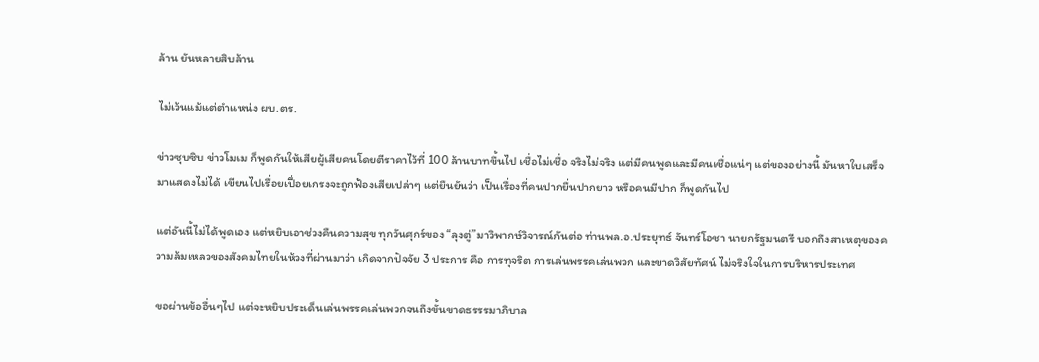ล้าน ยันหลายสิบล้าน

ไม่เว้นแม้แต่ตำแหน่ง ผบ.ตร.

ข่าวซุบซิบ ข่าวโมเม ก็พูดกันให้เสียผู้เสียคนโดยตีราคาไว้ที่ 100 ล้านบาทขึ้นไป เชื่อไม่เชื่อ จริงไม่จริง แต่มีคนพูดและมีคนเชื่อแน่ๆ แต่ของอย่างนี้ มันหาใบเสร็จมาแสดงไม่ได้ เขียนไปเรื่อยเปื่อยเกรงจะถูกฟ้องเสียเปล่าๆ แต่ยืนยันว่า เป็นเรื่องที่คนปากยื่นปากยาว หรือคนมีปาก ก็พูดกันไป

แต่อันนี้ไม่ได้พูดเอง แต่หยิบเอาช่วงคืนความสุข ทุกวันศุกร์ของ “ลุงตู่”มาวิพากษ์วิจารณ์กันต่อ ท่านพล.อ.ประยุทธ์ จันทร์โอชา นายกรัฐมนตรี บอกถึงสาเหตุของความล้มเหลวของสังคมไทยในห้วงที่ผ่านมาว่า เกิดจากปัจจัย 3 ประการ คือ การทุจริต การเล่นพรรคเล่นพวก และขาดวิสัยทัศน์ ไม่จริงใจในการบริหารประเทศ

ขอผ่านข้ออื่นๆไป แต่จะหยิบประเด็นเล่นพรรคเล่นพวกจนถึงขั้นขาดธรรรมาภิบาล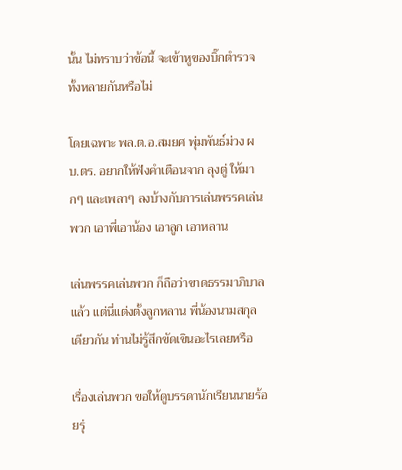นั้น ไม่ทราบว่าข้อนี้ จะเข้าหูของบิ๊กตำรวจทั้งหลายกันหรือไม่

โดยเฉพาะ พล.ต.อ.สมยศ พุ่มพันธ์ม่วง ผบ.ตร. อยากให้ฟังคำเตือนจาก ลุงตู่ ให้มากๆ และเพลาๆ ลงบ้างกับการเล่นพรรคเล่นพวก เอาพี่เอาน้อง เอาลูก เอาหลาน

เล่นพรรคเล่นพวก ก็ถือว่าขาดธรรมาภิบาลแล้ว แต่นี่แต่งตั้งลูกหลาน พี่น้องนามสกุลเดียวกัน ท่านไม่รู้สึกขัดเขินอะไรเลยหรือ

เรื่องเล่นพวก ขอให้ดูบรรดานักเรียนนายร้อยรุ่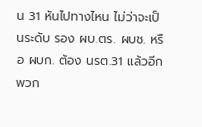น 31 หันไปทางไหน ไม่ว่าจะเป็นระดับ รอง ผบ.ตร. ผบช. หรือ ผบก. ต้อง นรต.31 แล้วอีกพวก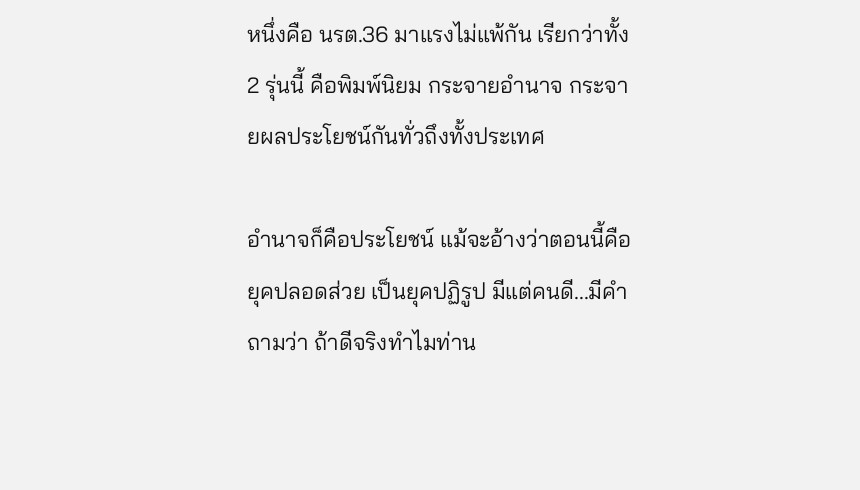หนึ่งคือ นรต.36 มาแรงไม่แพ้กัน เรียกว่าทั้ง 2 รุ่นนี้ คือพิมพ์นิยม กระจายอำนาจ กระจายผลประโยชน์กันทั่วถึงทั้งประเทศ

อำนาจก็คือประโยชน์ แม้จะอ้างว่าตอนนี้คือ ยุคปลอดส่วย เป็นยุคปฏิรูป มีแต่คนดี...มีคำถามว่า ถ้าดีจริงทำไมท่าน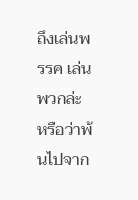ถึงเล่นพรรค เล่นพวกล่ะ หรือว่าพ้นไปจาก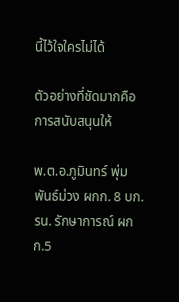นี้ไว้ใจใครไม่ได้

ตัวอย่างที่ชัดมากคือการสนับสนุนให้

พ.ต.อ.ภูมินทร์ พุ่มพันธ์ม่วง ผกก. 8 บก.รน. รักษาการณ์ ผกก.5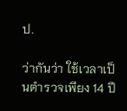ป.

ว่ากันว่า ใช้เวลาเป็นตำรวจเพียง 14 ปี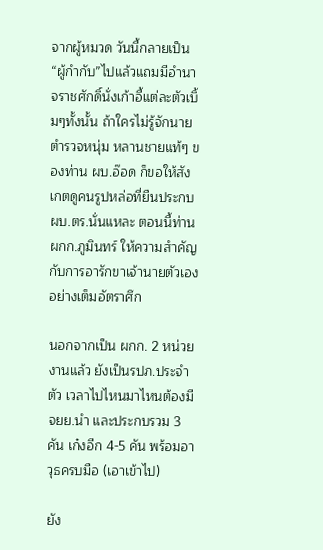จากผู้หมวด วันนี้กลายเป็น “ผู้กำกับ”ไปแล้วแถมมีอำนาจราชศักดิ์นั่งเก้าอี้แต่ละตัวเบิ้มๆทั้งนั้น ถ้าใครไม่รู้จักนายตำรวจหนุ่ม หลานชายแท้ๆ ของท่าน ผบ.อ๊อด ก็ขอให้สังเกตดูคนรูปหล่อที่ยืนประกบ ผบ.ตร.นั่นแหละ ตอนนี้ท่าน ผกก.ภูมินทร์ ให้ความสำคัญกับการอารักขาเจ้านายตัวเองอย่างเต็มอัตราศึก

นอกจากเป็น ผกก. 2 หน่วยงานแล้ว ยังเป็นรปภ.ประจำตัว เวลาไปไหนมาไหนต้องมี จยย.นำ และประกบรวม 3 คัน เก๋งอีก 4-5 คัน พร้อมอาวุธครบมือ (เอาเข้าไป)

ยัง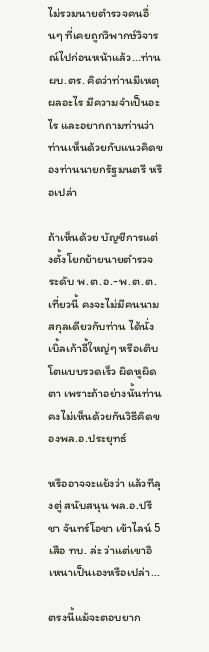ไม่รวมนายตำรวจคนอื่นๆ ที่เคยถูกวิพากษ์วิจารณ์ไปก่อนหน้าแล้ว...ท่าน ผบ.ตร. คิดว่าท่านมีเหตุผลอะไร มีความจำเป็นอะไร และอยากถามท่านว่า ท่านเห็นด้วยกับแนวคิดของท่านนายกรัฐมนตรี หรือเปล่า

ถ้าเห็นด้วย บัญชีการแต่งตั้งโยกย้ายนายตำรวจระดับ พ.ต.อ.-พ.ต.ต. เที่ยวนี้ คงจะไม่มีคนนามสกุลเดียวกับท่าน ได้นั่งเบิ้ลเก้าอี้ใหญ่ๆ หรือเติบโตแบบรวดเร็ว ผิดหูผิดตา เพราะถ้าอย่างนั้นท่านคงไม่เห็นด้วยกันวิธีคิดของพล.อ.ประยุทธ์

หรืออาจจะแย้งว่า แล้วทีลุงตู่ สนับสนุน พล.อ.ปรีชา จันทร์โอชา เข้าไลน์ 5 เสือ ทบ. ล่ะ ว่าแต่เขาอิเหนาเป็นเองหรือเปล่า...

ตรงนี้แม้จะตอบยาก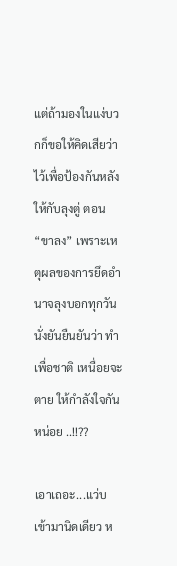แต่ถ้ามองในแง่บวกก็ขอให้คิดเสียว่าไว้เพื่อป้องกันหลังให้กับลุงตู่ ตอน “ขาลง” เพราะเหตุผลของการยึดอำนาจลุงบอกทุกวัน นั่งยันยืนยันว่า ทำเพื่อชาติ เหนื่อยจะตาย ให้กำลังใจกันหน่อย ..!!??

เอาเถอะ...แว่บเข้ามานิดเดียว ห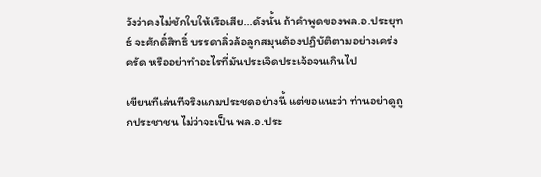วังว่าคงไม่ชักใบให้เรือเสีย...ดังนั้น ถ้าคำพูดของพล.อ.ประยุทธ์ จะศักดิ์สิทธิ์ บรรดาลิ่วล้อลูกสมุนต้องปฏิบัติตามอย่างเคร่งครัด หรืออย่าทำอะไรที่มันประเจิดประเจ้อจนเกินไป

เขียนทีเล่นทีจริงแกมประชดอย่างนี้ แต่ขอแนะว่า ท่านอย่าดูถูกประชาชน ไม่ว่าจะเป็น พล.อ.ประ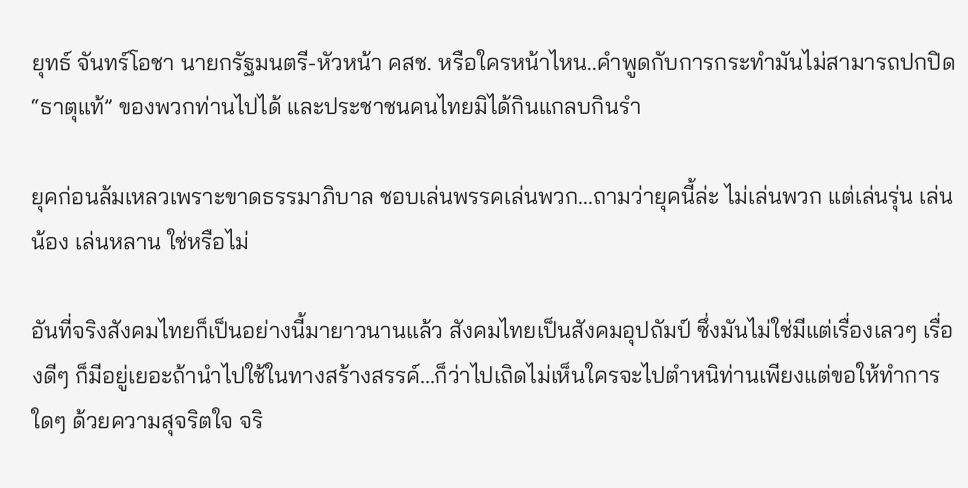ยุทธ์ จันทร์โอชา นายกรัฐมนตรี-หัวหน้า คสช. หรือใครหน้าไหน..คำพูดกับการกระทำมันไม่สามารถปกปิด “ธาตุแท้” ของพวกท่านไปได้ และประชาชนคนไทยมิได้กินแกลบกินรำ

ยุคก่อนล้มเหลวเพราะขาดธรรมาภิบาล ชอบเล่นพรรคเล่นพวก...ถามว่ายุคนี้ล่ะ ไม่เล่นพวก แต่เล่นรุ่น เล่นน้อง เล่นหลาน ใช่หรือไม่

อันที่จริงสังคมไทยก็เป็นอย่างนี้มายาวนานแล้ว สังคมไทยเป็นสังคมอุปถัมป์ ซึ่งมันไม่ใช่มีแต่เรื่องเลวๆ เรื่องดีๆ ก็มีอยู่เยอะถ้านำไปใช้ในทางสร้างสรรค์...ก็ว่าไปเถิดไม่เห็นใครจะไปตำหนิท่านเพียงแต่ขอให้ทำการใดๆ ด้วยความสุจริตใจ จริ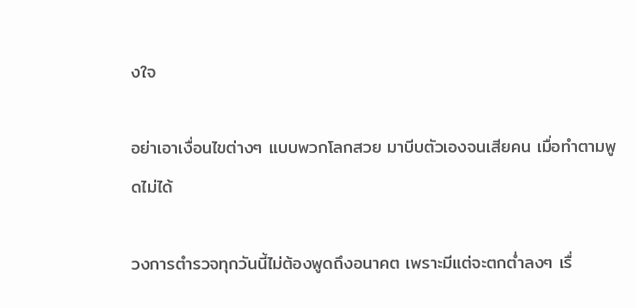งใจ

อย่าเอาเงื่อนไขต่างๆ แบบพวกโลกสวย มาบีบตัวเองจนเสียคน เมื่อทำตามพูดไม่ได้

วงการตำรวจทุกวันนี้ไม่ต้องพูดถึงอนาคต เพราะมีแต่จะตกต่ำลงๆ เรื่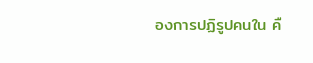องการปฏิรูปคนใน คื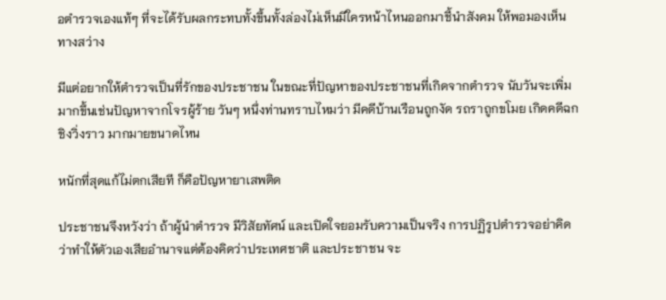อตำรวจเองแท้ๆ ที่จะได้รับผลกระทบทั้งขึ้นทั้งล่องไม่เห็นมีใครหน้าไหนออกมาชี้นำสังคม ให้พอมองเห็นทางสว่าง

มีแต่อยากให้ตำรวจเป็นที่รักของประชาชน ในขณะที่ปัญหาของประชาชนที่เกิดจากตำรวจ นับวันจะเพิ่มมากขึ้นเช่นปัญหาจากโจรผู้ร้าย วันๆ หนึ่งท่านทราบไหมว่า มีคดีบ้านเรือนถูกงัด รถราถูกขโมย เกิดคดีฉกชิงวิ่งราว มากมายขนาดไหน

หนักที่สุดแก้ไม่ตกเสียที ก็คือปัญหายาเสพติด

ประชาชนจึงหวังว่า ถ้าผู้นำตำรวจ มีวิสัยทัศน์ และเปิดใจยอมรับความเป็นจริง การปฏิรูปตำรวจอย่าคิดว่าทำให้ตัวเองเสียอำนาจแต่ต้องคิดว่าประเทศชาติ และประชาชน จะ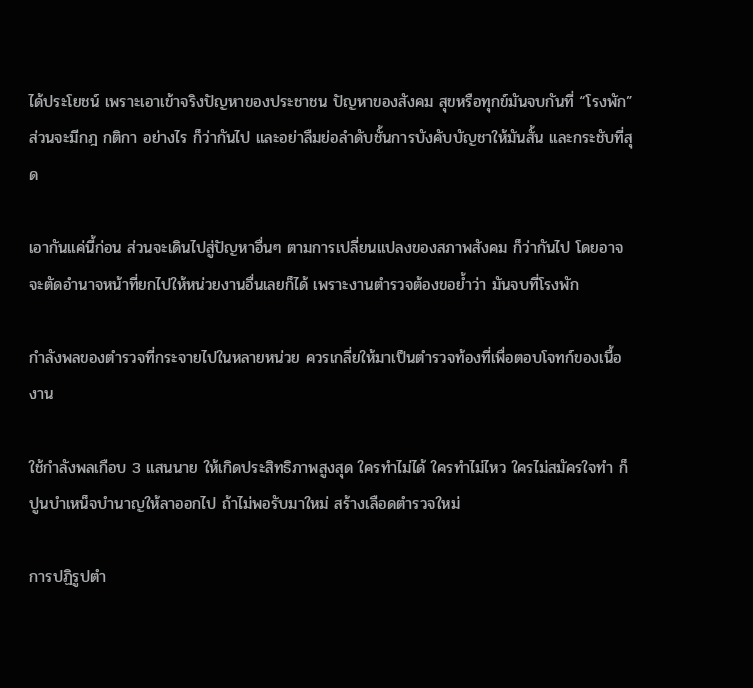ได้ประโยชน์ เพราะเอาเข้าจริงปัญหาของประชาชน ปัญหาของสังคม สุขหรือทุกข์มันจบกันที่ “โรงพัก”ส่วนจะมีกฎ กติกา อย่างไร ก็ว่ากันไป และอย่าลืมย่อลำดับชั้นการบังคับบัญชาให้มันสั้น และกระชับที่สุด

เอากันแค่นี้ก่อน ส่วนจะเดินไปสู่ปัญหาอื่นๆ ตามการเปลี่ยนแปลงของสภาพสังคม ก็ว่ากันไป โดยอาจจะตัดอำนาจหน้าที่ยกไปให้หน่วยงานอื่นเลยก็ได้ เพราะงานตำรวจต้องขอย้ำว่า มันจบที่โรงพัก

กำลังพลของตำรวจที่กระจายไปในหลายหน่วย ควรเกลี่ยให้มาเป็นตำรวจท้องที่เพื่อตอบโจทก์ของเนื้องาน

ใช้กำลังพลเกือบ 3 แสนนาย ให้เกิดประสิทธิภาพสูงสุด ใครทำไม่ได้ ใครทำไม่ไหว ใครไม่สมัครใจทำ ก็ปูนบำเหน็จบำนาญให้ลาออกไป ถ้าไม่พอรับมาใหม่ สร้างเลือดตำรวจใหม่

การปฏิรูปตำ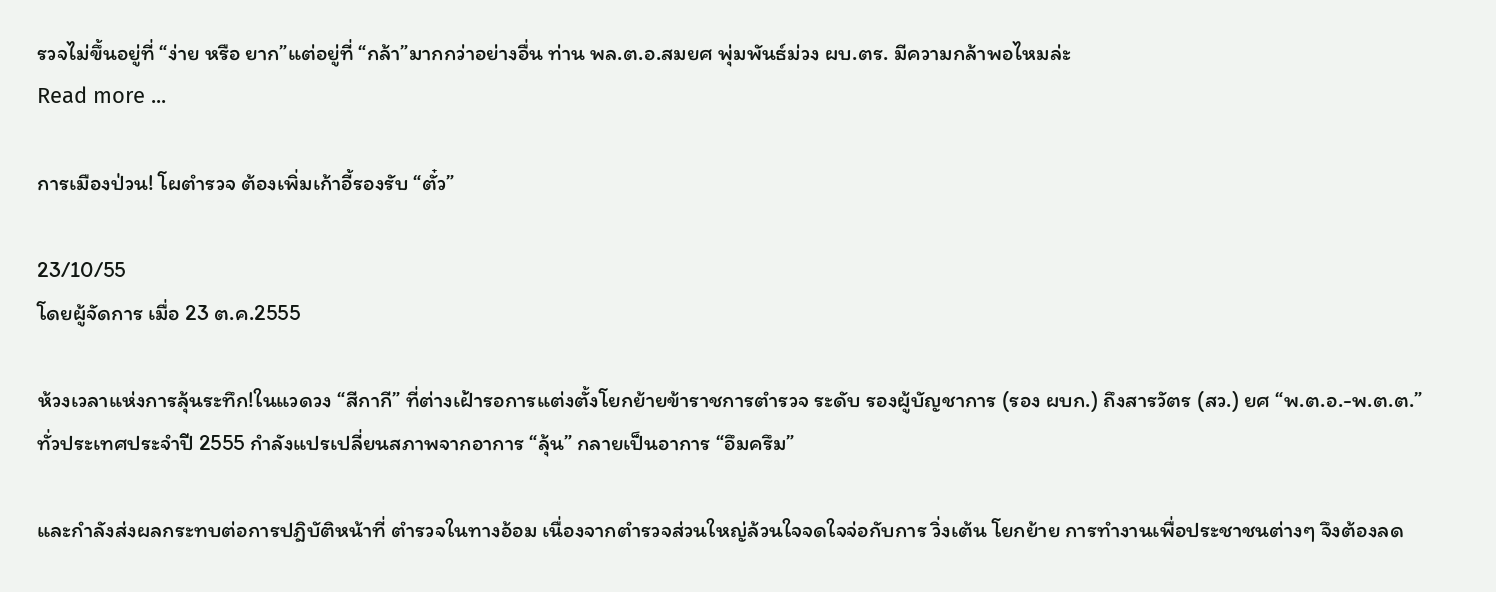รวจไม่ขึ้นอยู่ที่ “ง่าย หรือ ยาก”แต่อยู่ที่ “กล้า”มากกว่าอย่างอื่น ท่าน พล.ต.อ.สมยศ พุ่มพันธ์ม่วง ผบ.ตร. มีความกล้าพอไหมล่ะ
Read more ...

การเมืองป่วน! โผตำรวจ ต้องเพิ่มเก้าอี้รองรับ “ตั๋ว”

23/10/55
โดยผู้จัดการ เมื่อ 23 ต.ค.2555

ห้วงเวลาแห่งการลุ้นระทึก!ในแวดวง “สีกากี” ที่ต่างเฝ้ารอการแต่งตั้งโยกย้ายข้าราชการตำรวจ ระดับ รองผู้บัญชาการ (รอง ผบก.) ถึงสารวัตร (สว.) ยศ “พ.ต.อ.-พ.ต.ต.” ทั่วประเทศประจำปี 2555 กำลังแปรเปลี่ยนสภาพจากอาการ “ลุ้น” กลายเป็นอาการ “อึมครึม”

และกำลังส่งผลกระทบต่อการปฎิบัติหน้าที่ ตำรวจในทางอ้อม เนื่องจากตำรวจส่วนใหญ่ล้วนใจจดใจจ่อกับการ วิ่งเต้น โยกย้าย การทำงานเพื่อประชาชนต่างๆ จึงต้องลด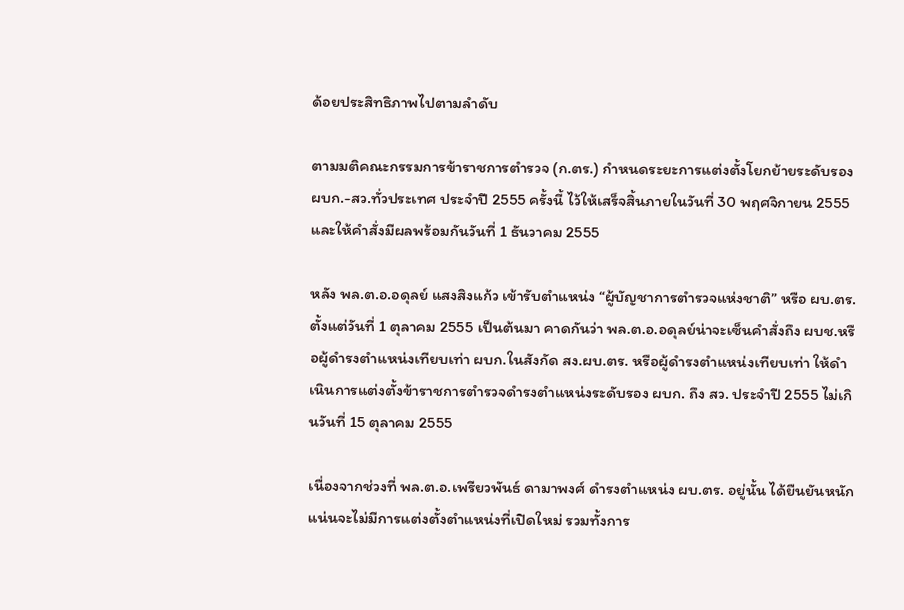ด้อยประสิทธิภาพไปตามลำดับ

ตามมติคณะกรรมการข้าราชการตำรวจ (ก.ตร.) กำหนดระยะการแต่งตั้งโยกย้ายระดับรอง ผบก.-สว.ทั่วประเทศ ประจำปี 2555 ครั้งนี้ ไว้ให้เสร็จสิ้นภายในวันที่ 30 พฤศจิกายน 2555 และให้คำสั่งมีผลพร้อมกันวันที่ 1 ธันวาคม 2555

หลัง พล.ต.อ.อดุลย์ แสงสิงแก้ว เข้ารับตำแหน่ง “ผู้บัญชาการตำรวจแห่งชาติ” หรือ ผบ.ตร. ตั้งแต่วันที่ 1 ตุลาคม 2555 เป็นต้นมา คาดกันว่า พล.ต.อ.อดุลย์น่าจะเซ็นคำสั่งถึง ผบช.หรือผู้ดำรงตำแหน่งเทียบเท่า ผบก.ในสังกัด สง.ผบ.ตร. หรือผู้ดำรงตำแหน่งเทียบเท่า ให้ดำเนินการแต่งตั้งข้าราชการตำรวจดำรงตำแหน่งระดับรอง ผบก. ถึง สว. ประจำปี 2555 ไม่เกินวันที่ 15 ตุลาคม 2555

เนื่องจากช่วงที่ พล.ต.อ.เพรียวพันธ์ ดามาพงศ์ ดำรงตำแหน่ง ผบ.ตร. อยู่นั้น ได้ยืนยันหนักแน่นจะไม่มีการแต่งตั้งตำแหน่งที่เปิดใหม่ รวมทั้งการ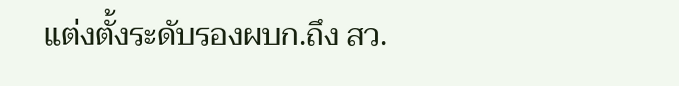แต่งตั้งระดับรองผบก.ถึง สว.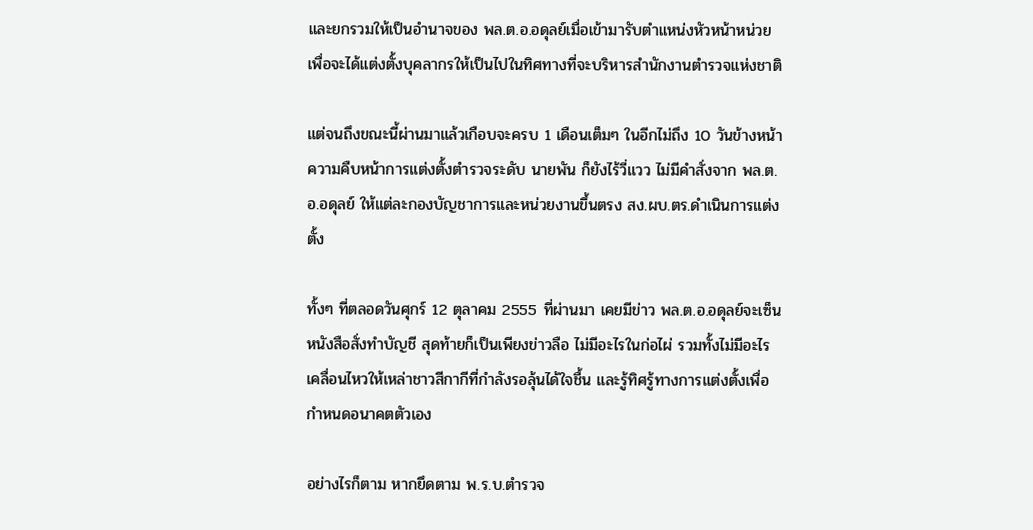และยกรวมให้เป็นอำนาจของ พล.ต.อ.อดุลย์เมื่อเข้ามารับตำแหน่งหัวหน้าหน่วย เพื่อจะได้แต่งตั้งบุคลากรให้เป็นไปในทิศทางที่จะบริหารสำนักงานตำรวจแห่งชาติ

แต่จนถึงขณะนี้ผ่านมาแล้วเกือบจะครบ 1 เดือนเต็มๆ ในอีกไม่ถึง 10 วันข้างหน้า ความคืบหน้าการแต่งตั้งตำรวจระดับ นายพัน ก็ยังไร้วี่แวว ไม่มีคำสั่งจาก พล.ต.อ.อดุลย์ ให้แต่ละกองบัญชาการและหน่วยงานขึ้นตรง สง.ผบ.ตร.ดำเนินการแต่งตั้ง

ทั้งๆ ที่ตลอดวันศุกร์ 12 ตุลาคม 2555 ที่ผ่านมา เคยมีข่าว พล.ต.อ.อดุลย์จะเซ็นหนังสือสั่งทำบัญชี สุดท้ายก็เป็นเพียงข่าวลือ ไม่มีอะไรในก่อไผ่ รวมทั้งไม่มีอะไรเคลื่อนไหวให้เหล่าชาวสีกากีที่กำลังรอลุ้นได้ใจชื้น และรู้ทิศรู้ทางการแต่งตั้งเพื่อกำหนดอนาคตตัวเอง

อย่างไรก็ตาม หากยึดตาม พ.ร.บ.ตำรวจ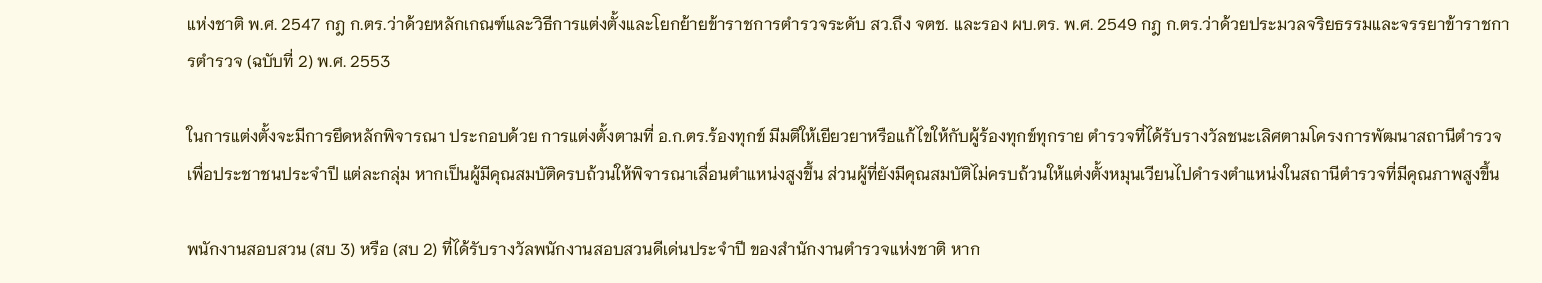แห่งชาติ พ.ศ. 2547 กฎ ก.ตร.ว่าด้วยหลักเกณฑ์และวิธีการแต่งตั้งและโยกย้ายข้าราชการตำรวจระดับ สว.ถึง จตช. และรอง ผบ.ตร. พ.ศ. 2549 กฎ ก.ตร.ว่าด้วยประมวลจริยธรรมและจรรยาข้าราชการตำรวจ (ฉบับที่ 2) พ.ศ. 2553

ในการแต่งตั้งจะมีการยึดหลักพิจารณา ประกอบด้วย การแต่งตั้งตามที่ อ.ก.ตร.ร้องทุกข์ มีมติให้เยียวยาหรือแก้ไขให้กับผู้ร้องทุกข์ทุกราย ตำรวจที่ได้รับรางวัลชนะเลิศตามโครงการพัฒนาสถานีตำรวจเพื่อประชาชนประจำปี แต่ละกลุ่ม หากเป็นผู้มีคุณสมบัติครบถ้วนให้พิจารณาเลื่อนตำแหน่งสูงขึ้น ส่วนผู้ที่ยังมีคุณสมบัติไม่ครบถ้วนให้แต่งตั้งหมุนเวียนไปดำรงตำแหน่งในสถานีตำรวจที่มีคุณภาพสูงขึ้น

พนักงานสอบสวน (สบ 3) หรือ (สบ 2) ที่ได้รับรางวัลพนักงานสอบสวนดีเด่นประจำปี ของสำนักงานตำรวจแห่งชาติ หาก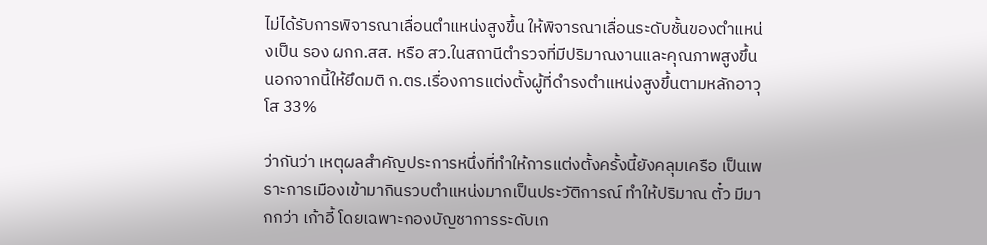ไม่ได้รับการพิจารณาเลื่อนตำแหน่งสูงขึ้น ให้พิจารณาเลื่อนระดับชั้นของตำแหน่งเป็น รอง ผกก.สส. หรือ สว.ในสถานีตำรวจที่มีปริมาณงานและคุณภาพสูงขึ้น นอกจากนี้ให้ยึดมติ ก.ตร.เรื่องการแต่งตั้งผู้ที่ดำรงตำแหน่งสูงขึ้นตามหลักอาวุโส 33%

ว่ากันว่า เหตุผลสำคัญประการหนึ่งที่ทำให้การแต่งตั้งครั้งนี้ยังคลุมเครือ เป็นเพราะการเมืองเข้ามากินรวบตำแหน่งมากเป็นประวัติการณ์ ทำให้ปริมาณ ตั๋ว มีมากกว่า เก้าอี้ โดยเฉพาะกองบัญชาการระดับเก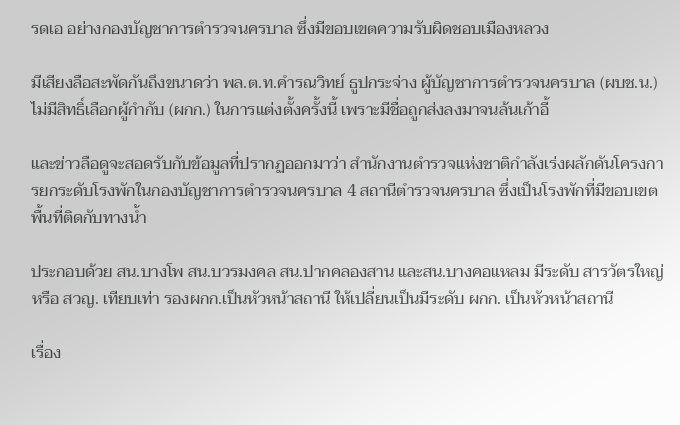รดเอ อย่างกองบัญชาการตำรวจนครบาล ซึ่งมีขอบเขตความรับผิดชอบเมืองหลวง

มีเสียงลือสะพัดกันถึงขนาดว่า พล.ต.ท.คำรณวิทย์ ธูปกระจ่าง ผู้บัญชาการตำรวจนครบาล (ผบช.น.) ไม่มีสิทธิ์เลือกผู้กำกับ (ผกก.) ในการแต่งตั้งครั้งนี้ เพราะมีชื่อถูกส่งลงมาจนล้นเก้าอี้

และข่าวลือดูจะสอดรับกับข้อมูลที่ปรากฏออกมาว่า สำนักงานตำรวจแห่งชาติกำลังเร่งผลักดันโครงการยกระดับโรงพักในกองบัญชาการตำรวจนครบาล 4 สถานีตำรวจนครบาล ซึ่งเป็นโรงพักที่มีขอบเขตพื้นที่ติดกับทางน้ำ

ประกอบด้วย สน.บางโพ สน.บวรมงคล สน.ปากคลองสาน และสน.บางคอแหลม มีระดับ สารวัตรใหญ่ หรือ สวญ. เทียบเท่า รองผกก.เป็นหัวหน้าสถานี ให้เปลี่ยนเป็นมีระดับ ผกก. เป็นหัวหน้าสถานี

เรื่อง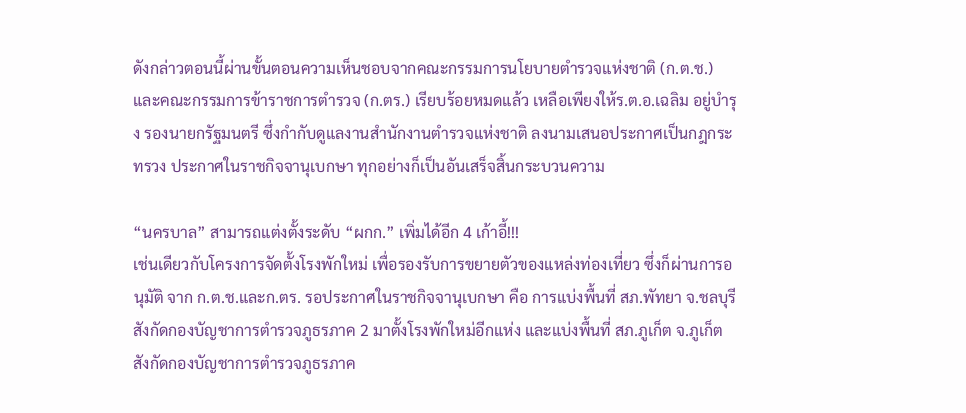ดังกล่าวตอนนี้ผ่านขั้นตอนความเห็นชอบจากคณะกรรมการนโยบายตำรวจแห่งชาติ (ก.ต.ช.) และคณะกรรมการข้าราชการตำรวจ (ก.ตร.) เรียบร้อยหมดแล้ว เหลือเพียงให้ร.ต.อ.เฉลิม อยู่บำรุง รองนายกรัฐมนตรี ซึ่งกำกับดูแลงานสำนักงานตำรวจแห่งชาติ ลงนามเสนอประกาศเป็นกฎกระทรวง ประกาศในราชกิจจานุเบกษา ทุกอย่างก็เป็นอันเสร็จสิ้นกระบวนความ

“นครบาล” สามารถแต่งตั้งระดับ “ผกก.” เพิ่มได้อีก 4 เก้าอี้!!!
เช่นเดียวกับโครงการจัดตั้งโรงพักใหม่ เพื่อรองรับการขยายตัวของแหล่งท่องเที่ยว ซึ่งก็ผ่านการอนุมัติ จาก ก.ต.ช.และก.ตร. รอประกาศในราชกิจจานุเบกษา คือ การแบ่งพื้นที่ สภ.พัทยา จ.ชลบุรี สังกัดกองบัญชาการตำรวจภูธรภาค 2 มาตั้งโรงพักใหม่อีกแห่ง และแบ่งพื้นที่ สภ.ภูเก็ต จ.ภูเก็ต สังกัดกองบัญชาการตำรวจภูธรภาค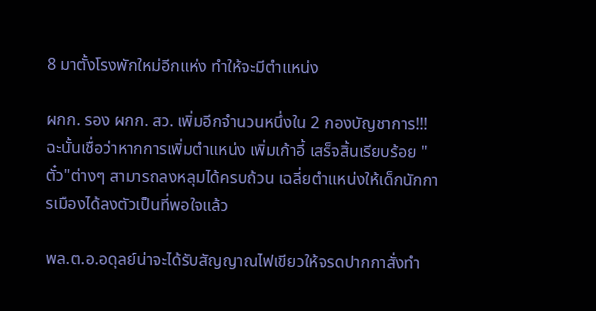8 มาตั้งโรงพักใหม่อีกแห่ง ทำให้จะมีตำแหน่ง

ผกก. รอง ผกก. สว. เพิ่มอีกจำนวนหนึ่งใน 2 กองบัญชาการ!!!
ฉะนั้นเชื่อว่าหากการเพิ่มตำแหน่ง เพิ่มเก้าอี้ เสร็จสิ้นเรียบร้อย "ตั๋ว"ต่างๆ สามารถลงหลุมได้ครบถ้วน เฉลี่ยตำแหน่งให้เด็กนักการเมืองได้ลงตัวเป็นที่พอใจแล้ว

พล.ต.อ.อดุลย์น่าจะได้รับสัญญาณไฟเขียวให้จรดปากกาสั่งทำ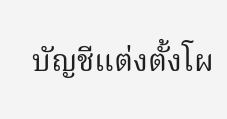บัญชีแต่งตั้งโผ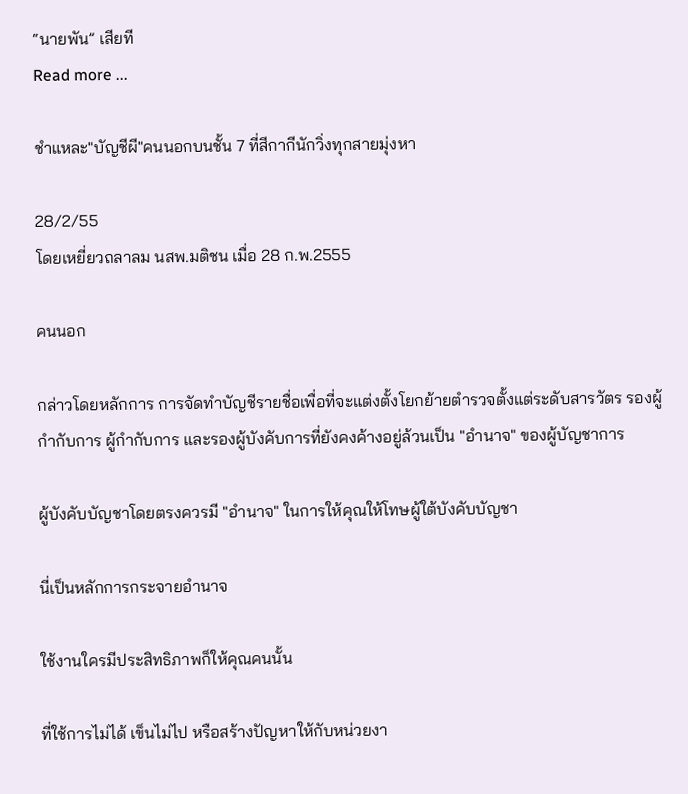“นายพัน” เสียที
Read more ...

ชำแหละ"บัญชีผี"คนนอกบนชั้น 7 ที่สีกากีนักวิ่งทุกสายมุ่งหา

28/2/55
โดยเหยี่ยวถลาลม นสพ.มติชน เมื่อ 28 ก.พ.2555

คนนอก

กล่าวโดยหลักการ การจัดทำบัญชีรายชื่อเพื่อที่จะแต่งตั้งโยกย้ายตำรวจตั้งแต่ระดับสารวัตร รองผู้กำกับการ ผู้กำกับการ และรองผู้บังคับการที่ยังคงค้างอยู่ล้วนเป็น "อำนาจ" ของผู้บัญชาการ

ผู้บังคับบัญชาโดยตรงควรมี "อำนาจ" ในการให้คุณให้โทษผู้ใต้บังคับบัญชา

นี่เป็นหลักการกระจายอำนาจ

ใช้งานใครมีประสิทธิภาพก็ให้คุณคนนั้น

ที่ใช้การไม่ได้ เข็นไม่ไป หรือสร้างปัญหาให้กับหน่วยงา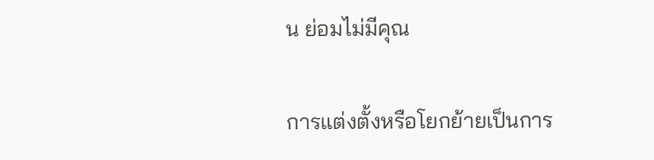น ย่อมไม่มีคุณ

การแต่งตั้งหรือโยกย้ายเป็นการ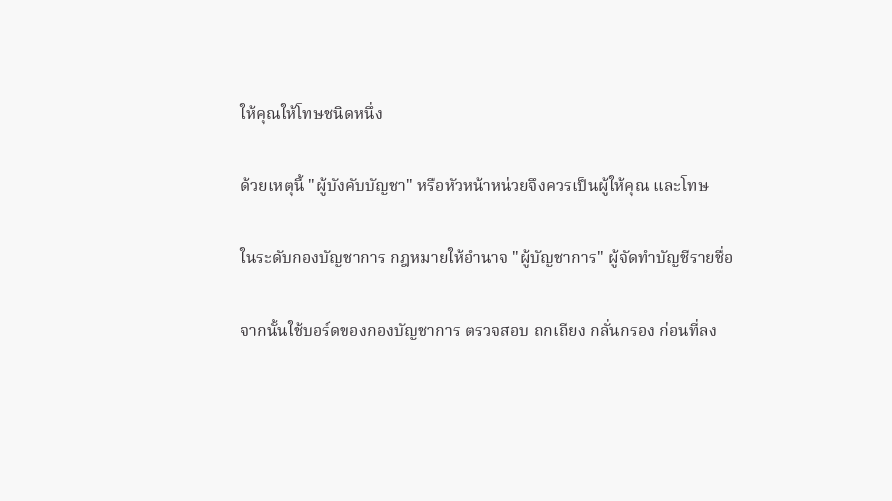ให้คุณให้โทษชนิดหนึ่ง

ด้วยเหตุนี้ "ผู้บังคับบัญชา" หรือหัวหน้าหน่วยจึงควรเป็นผู้ให้คุณ และโทษ

ในระดับกองบัญชาการ กฎหมายให้อำนาจ "ผู้บัญชาการ" ผู้จัดทำบัญชีรายชื่อ

จากนั้นใช้บอร์ดของกองบัญชาการ ตรวจสอบ ถกเถียง กลั่นกรอง ก่อนที่ลง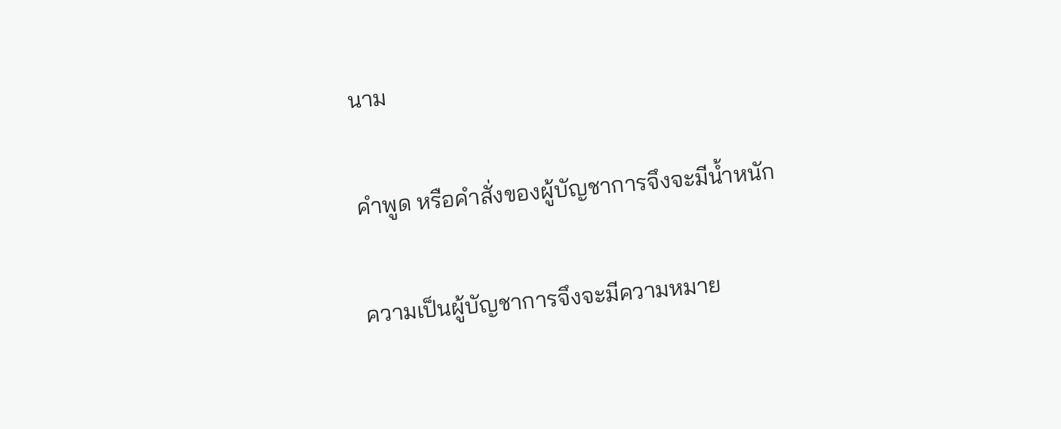นาม

คำพูด หรือคำสั่งของผู้บัญชาการจึงจะมีน้ำหนัก

ความเป็นผู้บัญชาการจึงจะมีความหมาย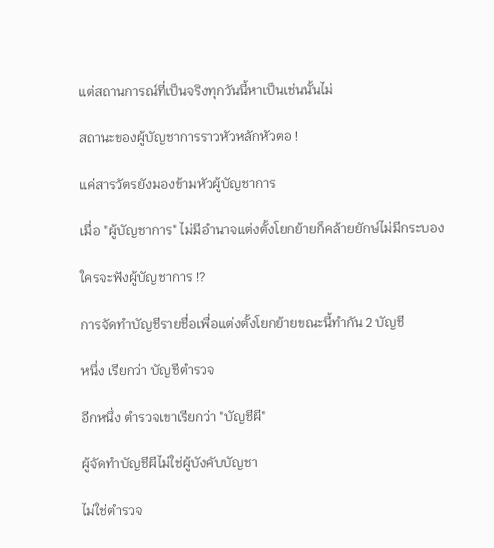แต่สถานการณ์ที่เป็นจริงทุกวันนี้หาเป็นเช่นนั้นไม่

สถานะของผู้บัญชาการราวหัวหลักหัวตอ !

แค่สารวัตรยังมองข้ามหัวผู้บัญชาการ

เมื่อ "ผู้บัญชาการ" ไม่มีอำนาจแต่งตั้งโยกย้ายก็คล้ายยักษ์ไม่มีกระบอง

ใครจะฟังผู้บัญชาการ !?

การจัดทำบัญชีรายชื่อเพื่อแต่งตั้งโยกย้ายขณะนี้ทำกัน 2 บัญชี

หนึ่ง เรียกว่า บัญชีตำรวจ

อีกหนึ่ง ตำรวจเขาเรียกว่า "บัญชีผี"

ผู้จัดทำบัญชีผีไม่ใช่ผู้บังคับบัญชา

ไม่ใช่ตำรวจ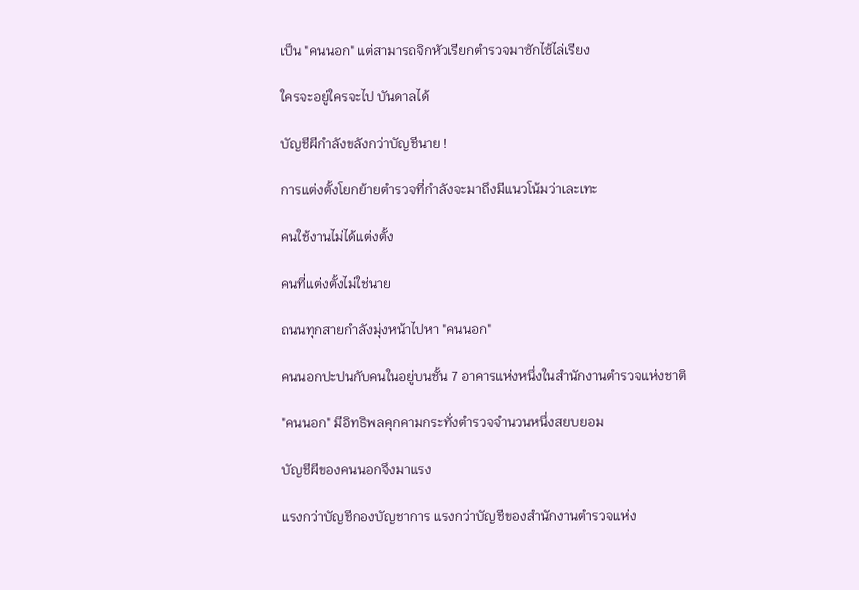เป็น "คนนอก" แต่สามารถจิกหัวเรียกตำรวจมาซักไซ้ไล่เรียง

ใครจะอยู่ใครจะไป บันดาลได้

บัญชีผีกำลังขลังกว่าบัญชีนาย !

การแต่งตั้งโยกย้ายตำรวจที่กำลังจะมาถึงมีแนวโน้มว่าเละเทะ

คนใช้งานไม่ได้แต่งตั้ง

คนที่แต่งตั้งไม่ใช่นาย

ถนนทุกสายกำลังมุ่งหน้าไปหา "คนนอก"

คนนอกปะปนกับคนในอยู่บนชั้น 7 อาคารแห่งหนึ่งในสำนักงานตำรวจแห่งชาติ

"คนนอก" มีอิทธิพลคุกคามกระทั่งตำรวจจำนวนหนึ่งสยบยอม

บัญชีผีของคนนอกจึงมาแรง

แรงกว่าบัญชีกองบัญชาการ แรงกว่าบัญชีของสำนักงานตำรวจแห่ง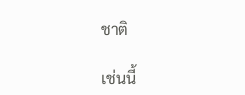ชาติ

เช่นนี้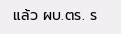แล้ว ผบ.ตร. ร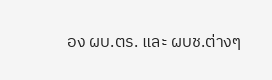อง ผบ.ตร. และ ผบช.ต่างๆ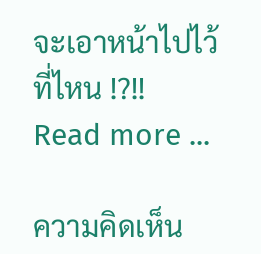จะเอาหน้าไปไว้ที่ไหน !?!!
Read more ...

ความคิดเห็น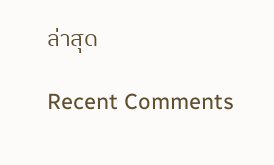ล่าสุด

Recent Comments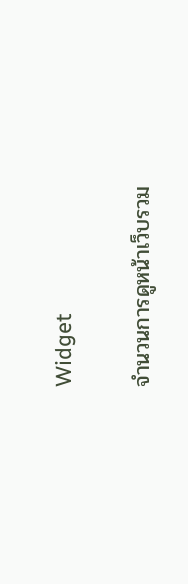Widget

จำนวนการดูหน้าเว็บรวม